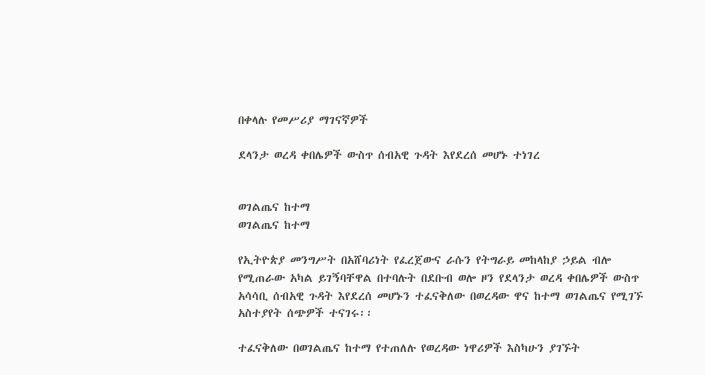በቀላሉ የመሥሪያ ማገናኛዎች

ደላንታ ወረዳ ቀበሌዎች ውስጥ ሰብአዊ ጉዳት እየደረሰ መሆኑ ተነገረ


ወገልጤና ከተማ
ወገልጤና ከተማ

የኢትዮጵያ መንግሥት በአሸባሪነት የፈረጀውና ራሱን የትግራይ መከላከያ ኃይል ብሎ የሚጠራው አካል ይገኝባቸዋል በተባሉት በደቡብ ወሎ ዞን የደላንታ ወረዳ ቀበሌዎች ውስጥ አሳሳቢ ሰብአዊ ጉዳት እየደረሰ መሆኑን ተፈናቅለው በወረዳው ዋና ከተማ ወገልጤና የሚገኙ አስተያየት ሰጭዎች ተናገሩ፡፡

ተፈናቅለው በወገልጤና ከተማ የተጠለሉ የወረዳው ነዋሪዎች እስካሁን ያገኙት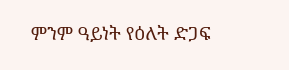ምንም ዓይነት የዕለት ድጋፍ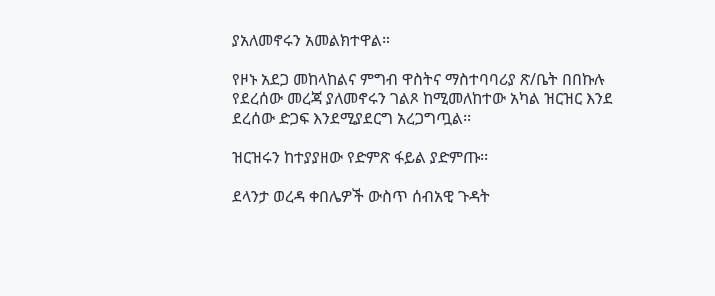ያአለመኖሩን አመልክተዋል።

የዞኑ አደጋ መከላከልና ምግብ ዋስትና ማስተባባሪያ ጽ/ቤት በበኩሉ የደረሰው መረጃ ያለመኖሩን ገልጾ ከሚመለከተው አካል ዝርዝር እንደ ደረሰው ድጋፍ እንደሚያደርግ አረጋግጧል፡፡

ዝርዝሩን ከተያያዘው የድምጽ ፋይል ያድምጡ፡፡

ደላንታ ወረዳ ቀበሌዎች ውስጥ ሰብአዊ ጉዳት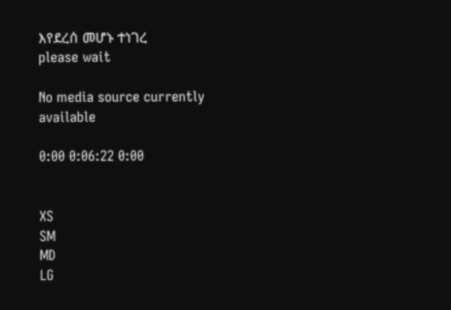እየደረሰ መሆኑ ተነገረ
please wait

No media source currently available

0:00 0:06:22 0:00


XS
SM
MD
LG